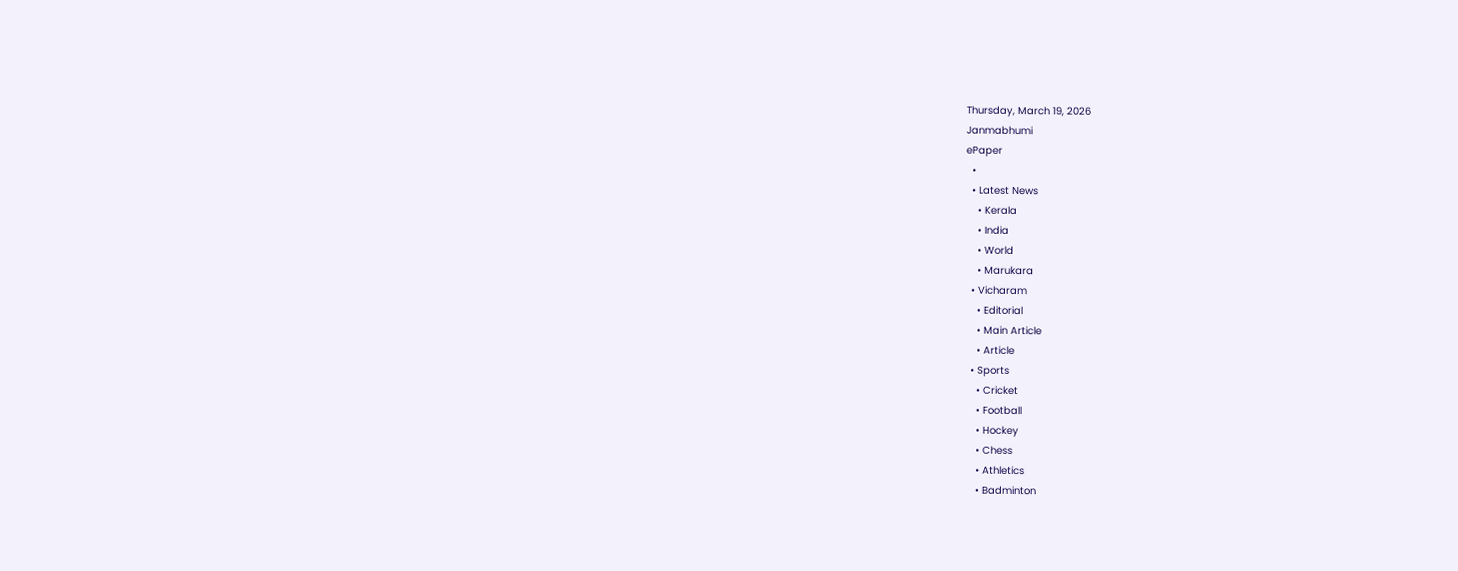Thursday, March 19, 2026
Janmabhumi
ePaper
  •
  • Latest News
    • Kerala
    • India
    • World
    • Marukara
  • Vicharam
    • Editorial
    • Main Article
    • Article
  • Sports
    • Cricket
    • Football
    • Hockey
    • Chess
    • Athletics
    • Badminton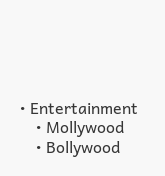• Entertainment
    • Mollywood
    • Bollywood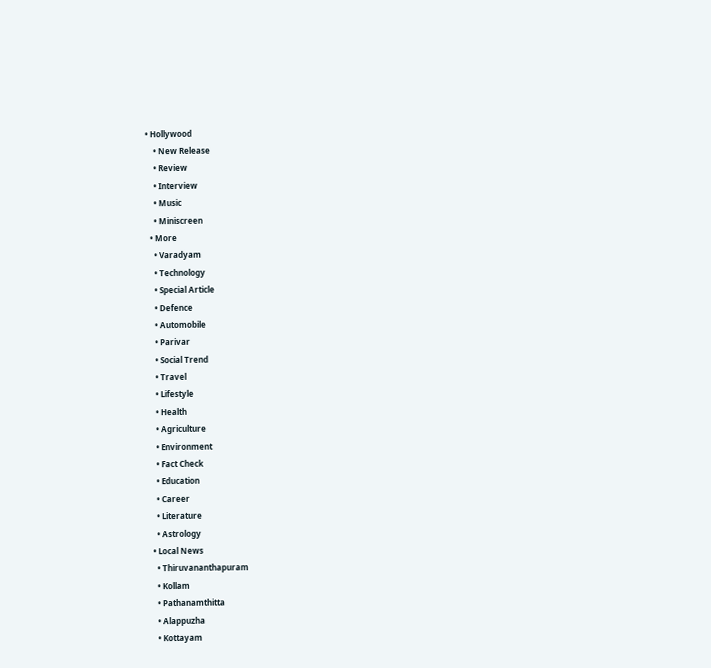• Hollywood
    • New Release
    • Review
    • Interview
    • Music
    • Miniscreen
  • More
    • Varadyam
    • Technology
    • Special Article
    • Defence
    • Automobile
    • Parivar
    • Social Trend
    • Travel
    • Lifestyle
    • Health
    • Agriculture
    • Environment
    • Fact Check
    • Education
    • Career
    • Literature
    • Astrology
  • Local News
    • Thiruvananthapuram
    • Kollam
    • Pathanamthitta
    • Alappuzha
    • Kottayam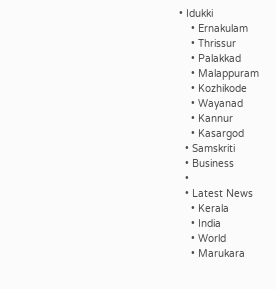• Idukki
    • Ernakulam
    • Thrissur
    • Palakkad
    • Malappuram
    • Kozhikode
    • Wayanad
    • Kannur
    • Kasargod
  • Samskriti
  • Business
  •
  • Latest News
    • Kerala
    • India
    • World
    • Marukara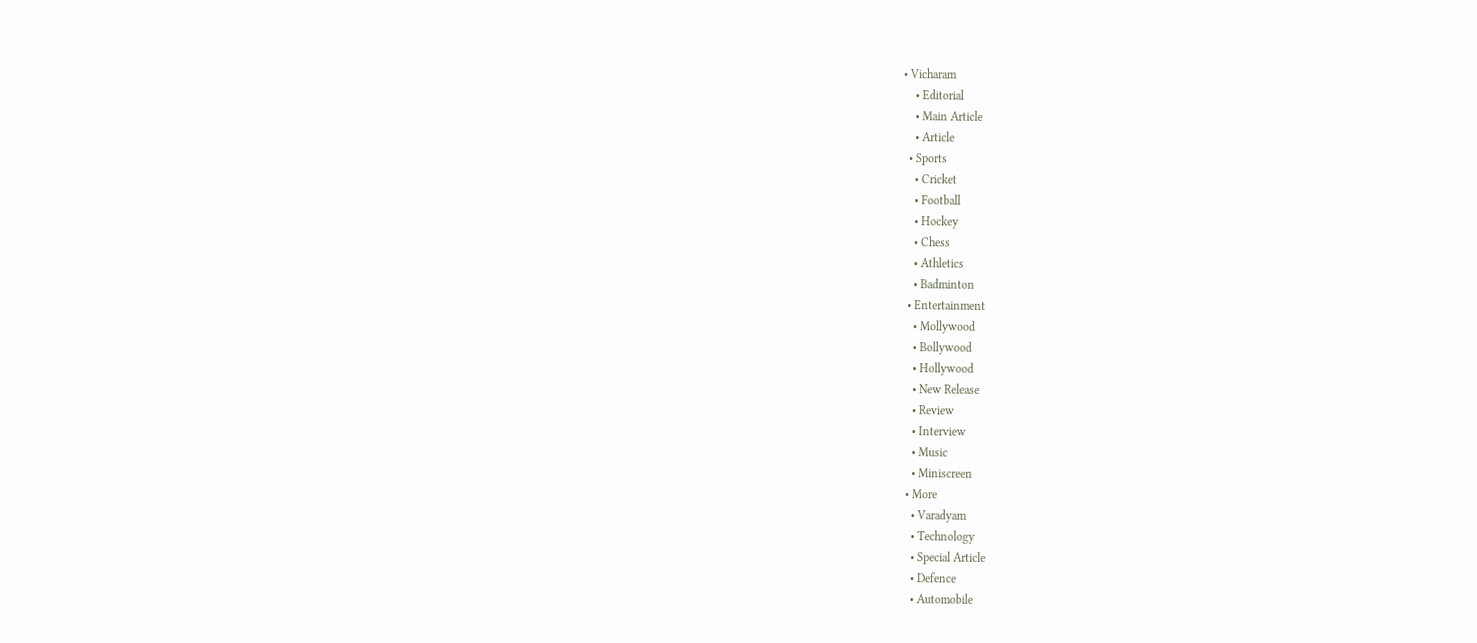• Vicharam
    • Editorial
    • Main Article
    • Article
  • Sports
    • Cricket
    • Football
    • Hockey
    • Chess
    • Athletics
    • Badminton
  • Entertainment
    • Mollywood
    • Bollywood
    • Hollywood
    • New Release
    • Review
    • Interview
    • Music
    • Miniscreen
  • More
    • Varadyam
    • Technology
    • Special Article
    • Defence
    • Automobile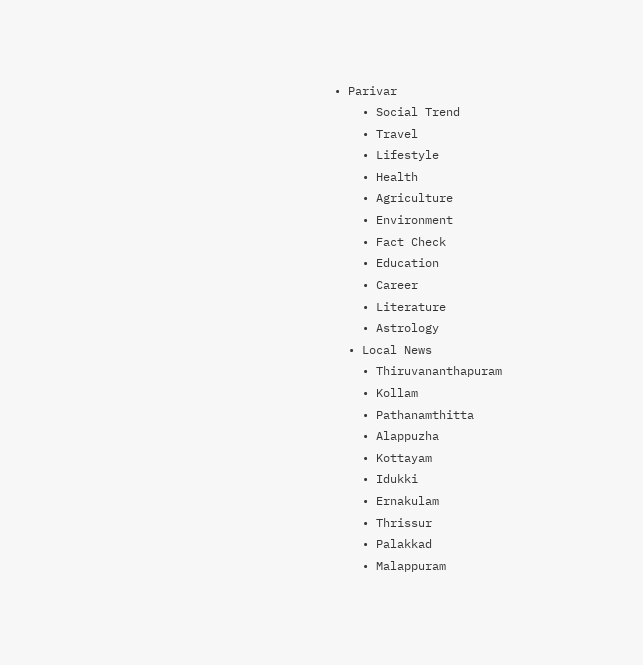• Parivar
    • Social Trend
    • Travel
    • Lifestyle
    • Health
    • Agriculture
    • Environment
    • Fact Check
    • Education
    • Career
    • Literature
    • Astrology
  • Local News
    • Thiruvananthapuram
    • Kollam
    • Pathanamthitta
    • Alappuzha
    • Kottayam
    • Idukki
    • Ernakulam
    • Thrissur
    • Palakkad
    • Malappuram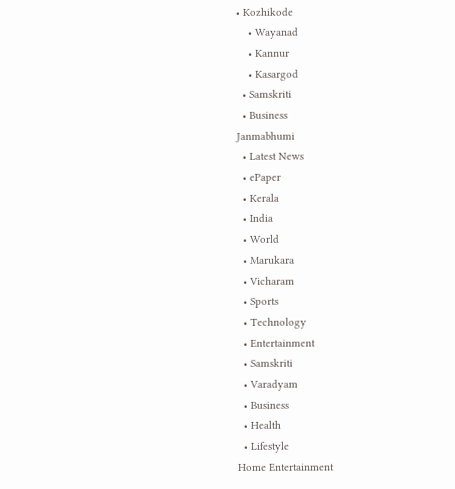• Kozhikode
    • Wayanad
    • Kannur
    • Kasargod
  • Samskriti
  • Business
Janmabhumi
  • Latest News
  • ePaper
  • Kerala
  • India
  • World
  • Marukara
  • Vicharam
  • Sports
  • Technology
  • Entertainment
  • Samskriti
  • Varadyam
  • Business
  • Health
  • Lifestyle
Home Entertainment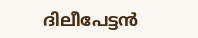ദിലീപേട്ടൻ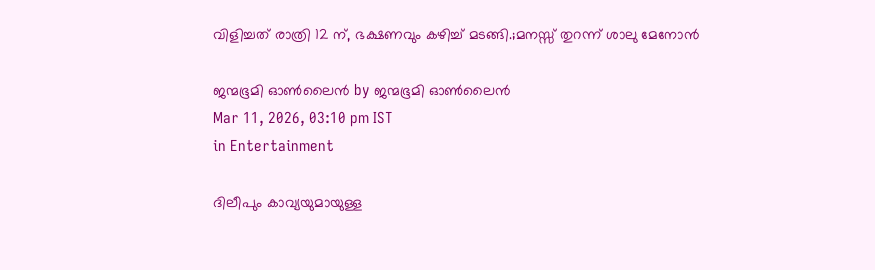വിളിച്ചത് രാത്രി 12 ന്, ഭക്ഷണവും കഴിച്ച് മടങ്ങി.;മനസ്സ് തുറന്ന് ശാലു മേനോൻ

ജന്മഭൂമി ഓണ്‍ലൈന്‍ by ജന്മഭൂമി ഓണ്‍ലൈന്‍
Mar 11, 2026, 03:10 pm IST
in Entertainment

ദിലീപും കാവ്യയുമായുള്ള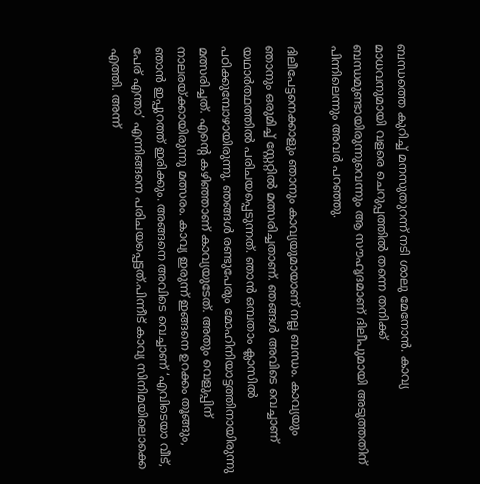ബന്ധത്തെ കുറിച്ച് മനസുതുറന്ന് നടി ശാലു മേനോൻ. കാവ്യ മാധവനുമായി വളരെ ചെറുപ്പത്തിൽ തന്നെ തനിക്ക് ബന്ധമുണ്ടായിരുന്നുവെന്നും ആ സൗഹൃദമാണ് ദിലീപുമായി അടുത്തതിന് പിന്നിലെന്നും അവർ പറഞ്ഞു.

ദിലീപേട്ടനെക്കാളും ഞാനും കാവ്യയുമായാണ് നല്ല ബന്ധം. കാവ്യയും ഞാനും ഒരുമിച്ച് സ്റ്റേറ്റിൽ മത്സരിച്ചതാണ്. ഞങ്ങൾ അവിടെ വെച്ചാണ് യഥാർത്ഥത്തിൽ പരിചയപ്പെടുന്നത്. ഞാൻ ഒമ്പതാം ക്ലാസിൽ പഠിക്കുമ്പോഴായിരുന്നു. ഞങ്ങൾ രണ്ടുപേരും മോഹിനിയാട്ടത്തിനായിരുന്നു മത്സരിച്ചത്. എന്റെ കഴിഞ്ഞാണ് കാവ്യയുടേത്. അതും വെളുപ്പിന് നാലരയ്‌ക്കായിരുന്നു മത്സരം. കാവ്യ ഇരുന്ന് ഇങ്ങനെ ഉറക്കം തൂങ്ങും, ഞാൻ ഇപ്പുറത്ത് ഇരിക്കും. അങ്ങനെ അവിടെ വെച്ചാണ് ‘എവിടെയാ വീട്, പേര് എന്താ’ എന്നിങ്ങനെ പരിചയപ്പെട്ടത്.പിന്നീട് കാവ്യ സിനിമയിലൊക്കെ എത്തി. അന്ന്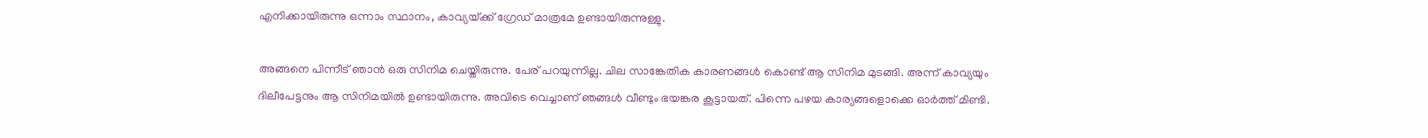എനിക്കായിരുന്നു ഒന്നാം സ്ഥാനം, കാവ്യയ്‌ക്ക് ഗ്രേഡ് മാത്രമേ ഉണ്ടായിരുന്നുള്ളു.

അങ്ങനെ പിന്നീട് ഞാൻ ഒരു സിനിമ ചെയ്തിരുന്നു. പേര് പറയുന്നില്ല. ചില സാങ്കേതിക കാരണങ്ങൾ കൊണ്ട് ആ സിനിമ മുടങ്ങി. അന്ന് കാവ്യയും ദിലീപേട്ടനും ആ സിനിമയിൽ ഉണ്ടായിരുന്നു. അവിടെ വെച്ചാണ് ഞങ്ങൾ വീണ്ടും ഭയങ്കര കൂട്ടായത്. പിന്നെ പഴയ കാര്യങ്ങളൊക്കെ ഓർത്ത് മിണ്ടി.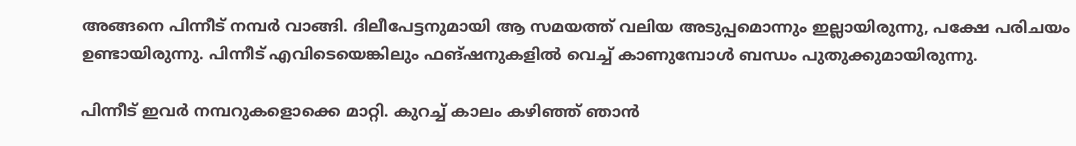അങ്ങനെ പിന്നീട് നമ്പർ വാങ്ങി. ദിലീപേട്ടനുമായി ആ സമയത്ത് വലിയ അടുപ്പമൊന്നും ഇല്ലായിരുന്നു, പക്ഷേ പരിചയം ഉണ്ടായിരുന്നു. പിന്നീട് എവിടെയെങ്കിലും ഫങ്ഷനുകളിൽ വെച്ച് കാണുമ്പോൾ ബന്ധം പുതുക്കുമായിരുന്നു.

പിന്നീട് ഇവർ നമ്പറുകളൊക്കെ മാറ്റി. കുറച്ച് കാലം കഴിഞ്ഞ് ഞാൻ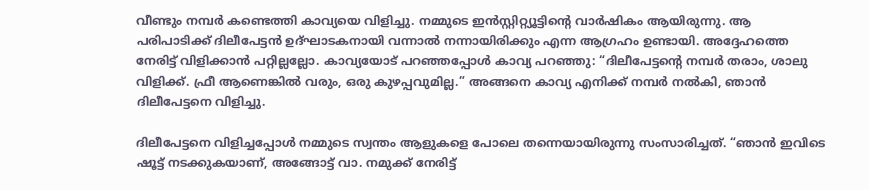വീണ്ടും നമ്പർ കണ്ടെത്തി കാവ്യയെ വിളിച്ചു. നമ്മുടെ ഇൻസ്റ്റിറ്റ്യൂട്ടിന്റെ വാർഷികം ആയിരുന്നു. ആ പരിപാടിക്ക് ദിലീപേട്ടൻ ഉദ്ഘാടകനായി വന്നാൽ നന്നായിരിക്കും എന്ന ആഗ്രഹം ഉണ്ടായി. അദ്ദേഹത്തെ നേരിട്ട് വിളിക്കാൻ പറ്റില്ലല്ലോ. കാവ്യയോട് പറഞ്ഞപ്പോൾ കാവ്യ പറഞ്ഞു: “ദിലീപേട്ടന്റെ നമ്പർ തരാം, ശാലു വിളിക്ക്. ഫ്രീ ആണെങ്കിൽ വരും, ഒരു കുഴപ്പവുമില്ല.” അങ്ങനെ കാവ്യ എനിക്ക് നമ്പർ നൽകി, ഞാൻ ദിലീപേട്ടനെ വിളിച്ചു.

ദിലീപേട്ടനെ വിളിച്ചപ്പോൾ നമ്മുടെ സ്വന്തം ആളുകളെ പോലെ തന്നെയായിരുന്നു സംസാരിച്ചത്. “ഞാൻ ഇവിടെ ഷൂട്ട് നടക്കുകയാണ്, അങ്ങോട്ട് വാ. നമുക്ക് നേരിട്ട്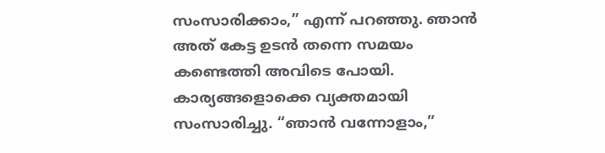സംസാരിക്കാം,” എന്ന് പറഞ്ഞു. ഞാൻ അത് കേട്ട ഉടൻ തന്നെ സമയം കണ്ടെത്തി അവിടെ പോയി. കാര്യങ്ങളൊക്കെ വ്യക്തമായി സംസാരിച്ചു. “ഞാൻ വന്നോളാം,”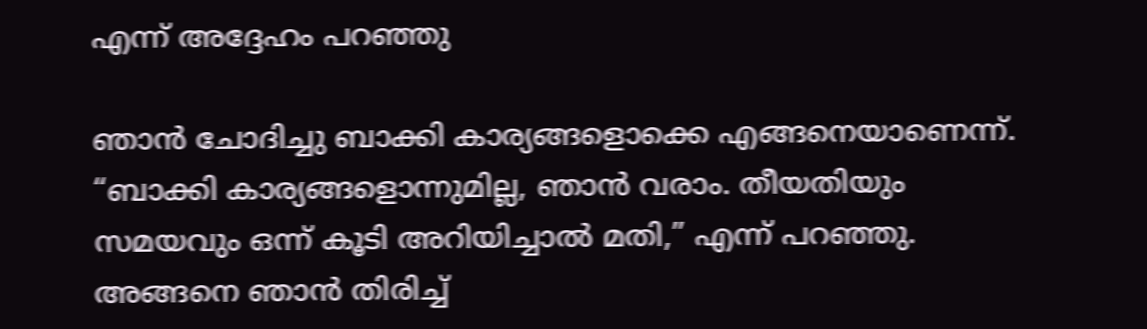എന്ന് അദ്ദേഹം പറഞ്ഞു

ഞാൻ ചോദിച്ചു ബാക്കി കാര്യങ്ങളൊക്കെ എങ്ങനെയാണെന്ന്. “ബാക്കി കാര്യങ്ങളൊന്നുമില്ല, ഞാൻ വരാം. തീയതിയും സമയവും ഒന്ന് കൂടി അറിയിച്ചാൽ മതി,” എന്ന് പറഞ്ഞു. അങ്ങനെ ഞാൻ തിരിച്ച്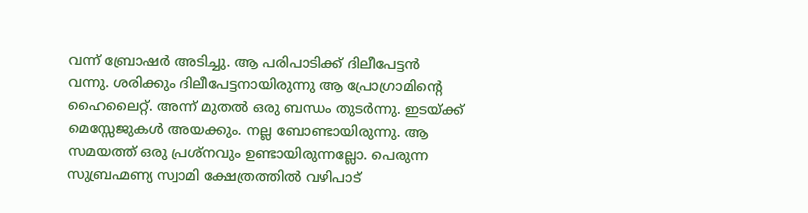വന്ന് ബ്രോഷർ അടിച്ചു. ആ പരിപാടിക്ക് ദിലീപേട്ടൻ വന്നു. ശരിക്കും ദിലീപേട്ടനായിരുന്നു ആ പ്രോഗ്രാമിന്റെ ഹൈലൈറ്റ്. അന്ന് മുതൽ ഒരു ബന്ധം തുടർന്നു. ഇടയ്‌ക്ക് മെസ്സേജുകൾ അയക്കും. നല്ല ബോണ്ടായിരുന്നു. ആ സമയത്ത് ഒരു പ്രശ്നവും ഉണ്ടായിരുന്നല്ലോ. പെരുന്ന സുബ്രഹ്മണ്യ സ്വാമി ക്ഷേത്രത്തിൽ വഴിപാട്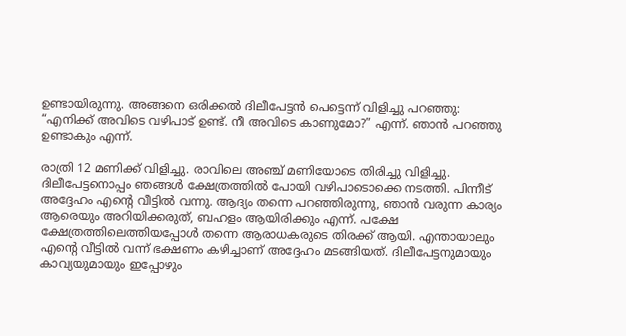ഉണ്ടായിരുന്നു. അങ്ങനെ ഒരിക്കൽ ദിലീപേട്ടൻ പെട്ടെന്ന് വിളിച്ചു പറഞ്ഞു: “എനിക്ക് അവിടെ വഴിപാട് ഉണ്ട്. നീ അവിടെ കാണുമോ?” എന്ന്. ഞാൻ പറഞ്ഞു ഉണ്ടാകും എന്ന്.

രാത്രി 12 മണിക്ക് വിളിച്ചു. രാവിലെ അഞ്ച് മണിയോടെ തിരിച്ചു വിളിച്ചു. ദിലീപേട്ടനൊപ്പം ഞങ്ങൾ ക്ഷേത്രത്തിൽ പോയി വഴിപാടൊക്കെ നടത്തി. പിന്നീട് അദ്ദേഹം എന്റെ വീട്ടിൽ വന്നു. ആദ്യം തന്നെ പറഞ്ഞിരുന്നു, ഞാൻ വരുന്ന കാര്യം ആരെയും അറിയിക്കരുത്, ബഹളം ആയിരിക്കും എന്ന്. പക്ഷേ ക്ഷേത്രത്തിലെത്തിയപ്പോൾ തന്നെ ആരാധകരുടെ തിരക്ക് ആയി. എന്തായാലും എന്റെ വീട്ടിൽ വന്ന് ഭക്ഷണം കഴിച്ചാണ് അദ്ദേഹം മടങ്ങിയത്. ദിലീപേട്ടനുമായും കാവ്യയുമായും ഇപ്പോഴും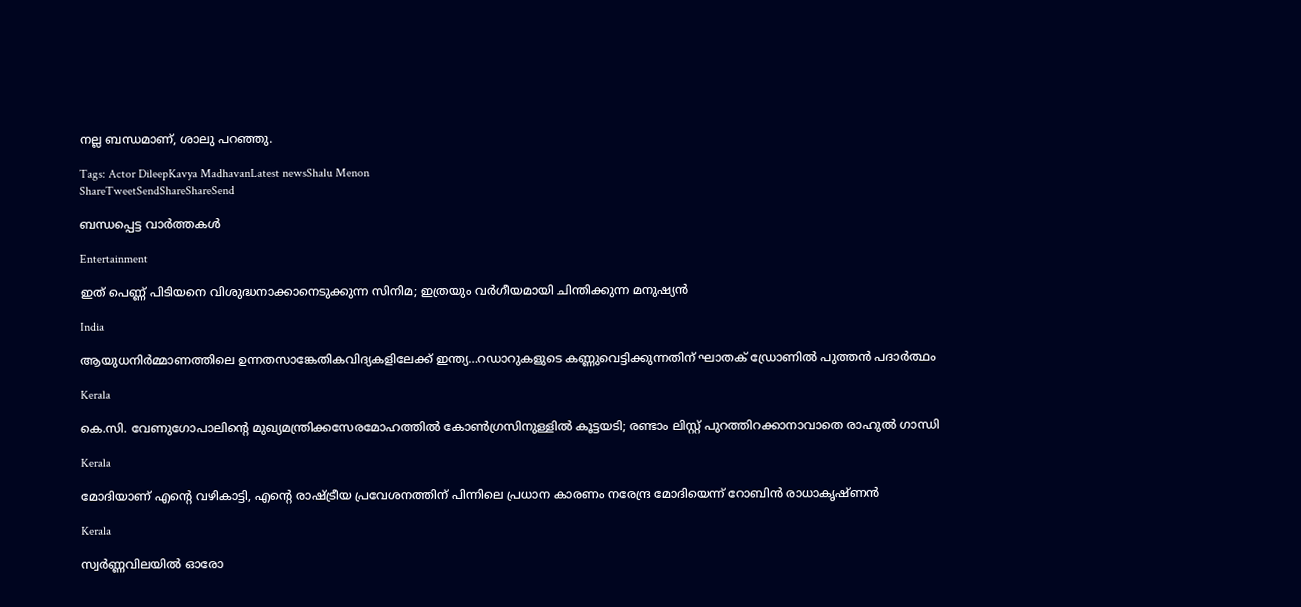നല്ല ബന്ധമാണ്, ശാലു പറഞ്ഞു.

Tags: Actor DileepKavya MadhavanLatest newsShalu Menon
ShareTweetSendShareShareSend

ബന്ധപ്പെട്ട വാര്‍ത്തകള്‍

Entertainment

ഇത് പെണ്ണ് പിടിയനെ വിശുദ്ധനാക്കാനെടുക്കുന്ന സിനിമ; ഇത്രയും വർഗീയമായി ചിന്തിക്കുന്ന മനുഷ്യൻ

India

ആയുധനിര്‍മ്മാണത്തിലെ ഉന്നതസാങ്കേതികവിദ്യകളിലേക്ക് ഇന്ത്യ…റഡാറുകളുടെ കണ്ണുവെട്ടിക്കുന്നതിന് ഘാതക് ഡ്രോണില്‍ പുത്തന്‍ പദാര്‍ത്ഥം

Kerala

കെ.സി. വേണുഗോപാലിന്റെ മുഖ്യമന്ത്രിക്കസേരമോഹത്തില്‍ കോണ്‍ഗ്രസിനുള്ളില്‍ കൂട്ടയടി; രണ്ടാം ലിസ്റ്റ് പുറത്തിറക്കാനാവാതെ രാഹുല്‍ ഗാന്ധി

Kerala

മോദിയാണ് എന്റെ വഴികാട്ടി, എന്റെ രാഷ്‌ട്രീയ പ്രവേശനത്തിന് പിന്നിലെ പ്രധാന കാരണം നരേന്ദ്ര മോദിയെന്ന് റോബിൻ രാധാകൃഷ്ണന്‍

Kerala

സ്വര്‍ണ്ണവിലയില്‍ ഓരോ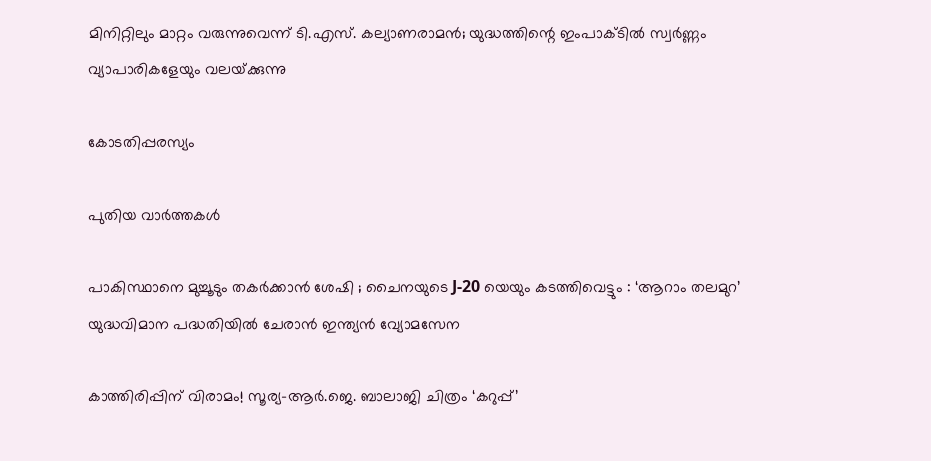മിനിറ്റിലും മാറ്റം വരുന്നുവെന്ന് ടി.എസ്. കല്യാണരാമന്‍; യുദ്ധത്തിന്റെ ഇംപാക്ടില്‍ സ്വര്‍ണ്ണം വ്യാപാരികളേയും വലയ്‌ക്കുന്നു

കോടതിപ്പരസ്യം

പുതിയ വാര്‍ത്തകള്‍

പാകിസ്ഥാനെ മുച്ചൂടും തകർക്കാൻ ശേഷി ; ചൈനയുടെ J-20 യെയും കടത്തിവെട്ടും : ‘ആറാം തലമുറ’ യുദ്ധവിമാന പദ്ധതിയിൽ ചേരാൻ ഇന്ത്യൻ വ്യോമസേന

കാത്തിരിപ്പിന് വിരാമം! സൂര്യ–ആർ.ജെ. ബാലാജി ചിത്രം ‘കറുപ്പ്’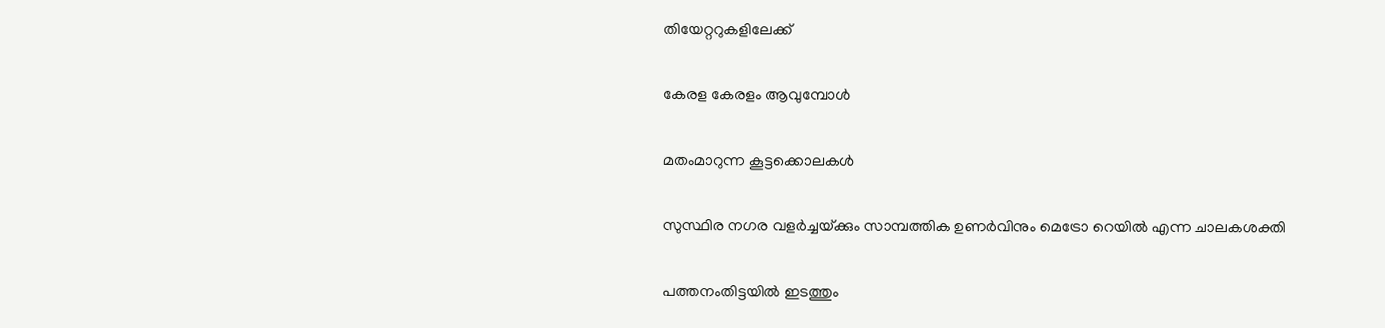തിയേറ്ററുകളിലേക്ക്

കേരള കേരളം ആവുമ്പോൾ

മതംമാറുന്ന കൂട്ടക്കൊലകള്‍

സുസ്ഥിര നഗര വളര്‍ച്ചയ്‌ക്കും സാമ്പത്തിക ഉണര്‍വിനും മെട്രോ റെയില്‍ എന്ന ചാലകശക്തി

പത്തനംതിട്ടയിൽ ഇടത്തും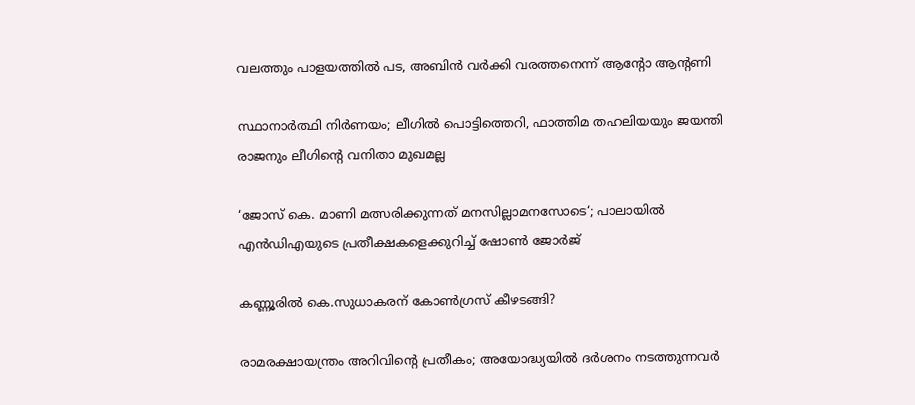വലത്തും പാളയത്തിൽ പട, അബിന്‍ വര്‍ക്കി വരത്തനെന്ന് ആന്റോ ആന്റണി

സ്ഥാനാർത്ഥി നിർണയം; ലീഗിൽ പൊട്ടിത്തെറി, ഫാത്തിമ തഹലിയയും ജയന്തി രാജനും ലീഗിന്റെ വനിതാ മുഖമല്ല

‘ജോസ് കെ. മാണി മത്സരിക്കുന്നത് മനസില്ലാമനസോടെ‘; പാലായില്‍ എന്‍ഡിഎയുടെ പ്രതീക്ഷകളെക്കുറിച്ച് ഷോണ്‍ ജോര്‍ജ്

കണ്ണൂരിൽ കെ.സുധാകരന് കോൺഗ്രസ് കീഴടങ്ങി?

രാമരക്ഷായന്ത്രം അറിവിന്റെ പ്രതീകം; അയോദ്ധ്യയിൽ ദർശനം നടത്തുന്നവർ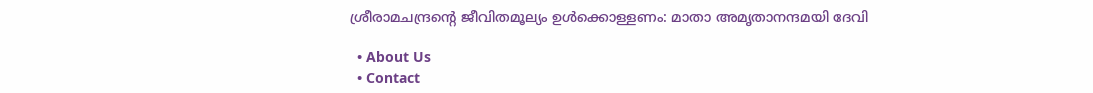ശ്രീരാമചന്ദ്രന്റെ ജീവിതമൂല്യം ഉള്‍ക്കൊള്ളണം: മാതാ അമൃതാനന്ദമയി ദേവി

  • About Us
  • Contact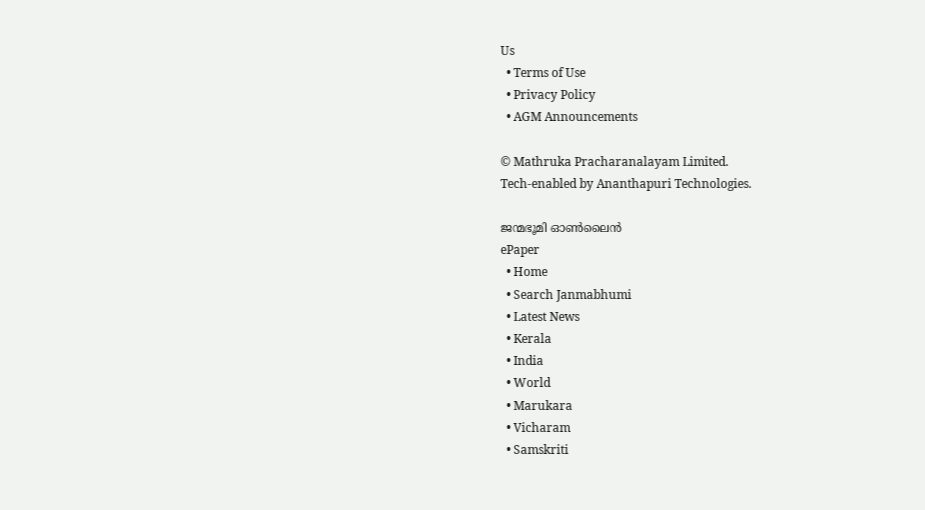Us
  • Terms of Use
  • Privacy Policy
  • AGM Announcements

© Mathruka Pracharanalayam Limited.
Tech-enabled by Ananthapuri Technologies.

ജന്മഭൂമി ഓണ്‍ലൈന്‍
ePaper
  • Home
  • Search Janmabhumi
  • Latest News
  • Kerala
  • India
  • World
  • Marukara
  • Vicharam
  • Samskriti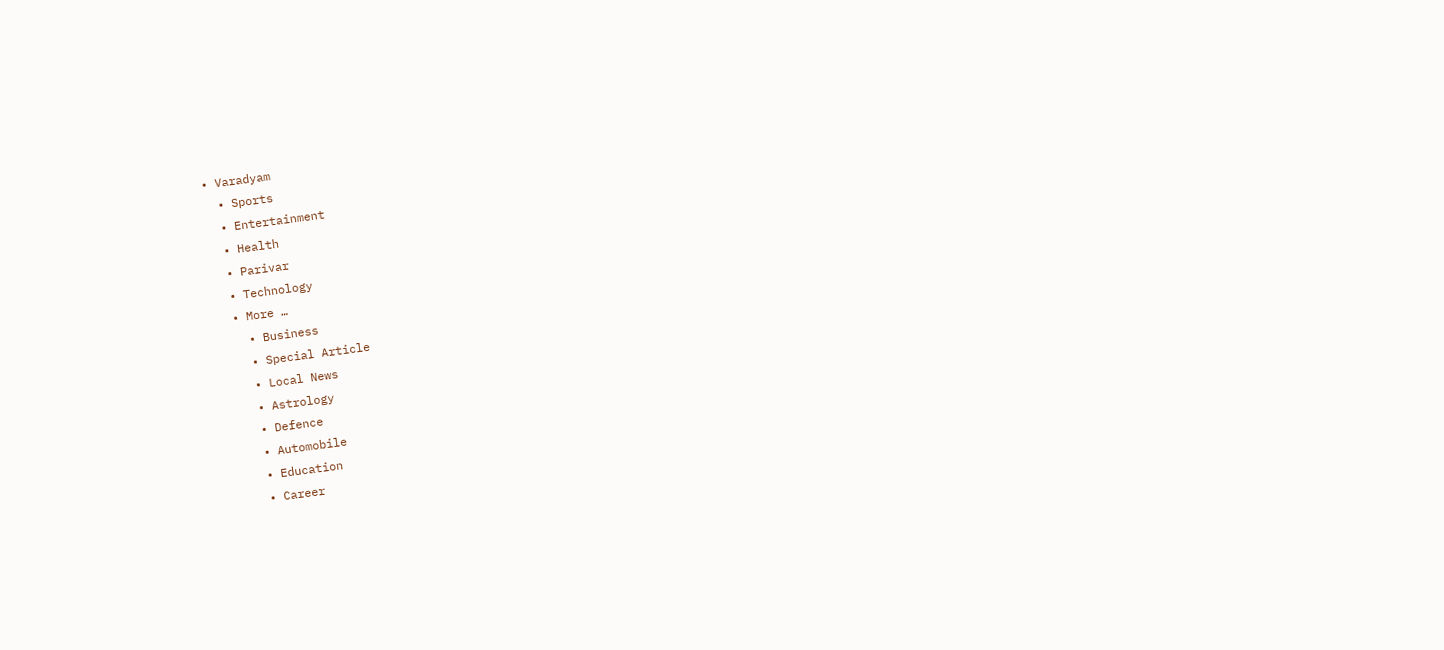• Varadyam
  • Sports
  • Entertainment
  • Health
  • Parivar
  • Technology
  • More …
    • Business
    • Special Article
    • Local News
    • Astrology
    • Defence
    • Automobile
    • Education
    • Career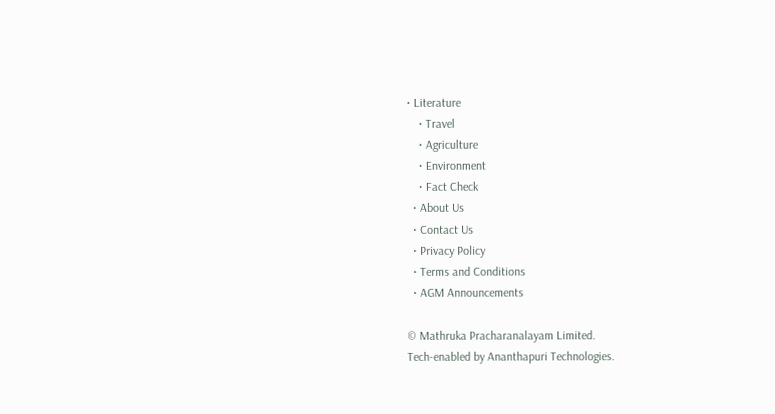• Literature
    • Travel
    • Agriculture
    • Environment
    • Fact Check
  • About Us
  • Contact Us
  • Privacy Policy
  • Terms and Conditions
  • AGM Announcements

© Mathruka Pracharanalayam Limited.
Tech-enabled by Ananthapuri Technologies.